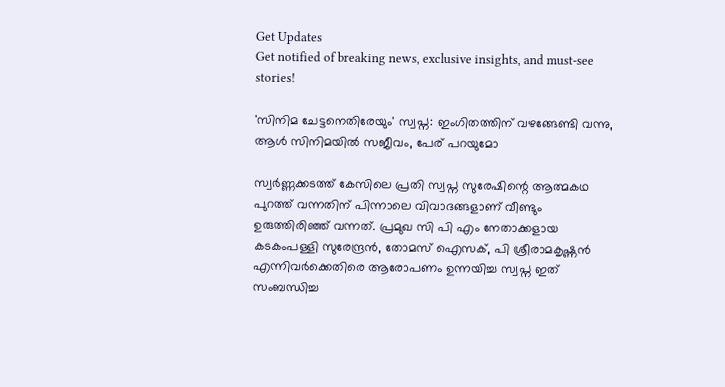Get Updates
Get notified of breaking news, exclusive insights, and must-see stories!

'സിനിമ ചേട്ടനെതിരേയും' സ്വപ്ന: ഇംഗിതത്തിന് വഴങ്ങേണ്ടി വന്നു, ആള്‍ സിനിമയില്‍ സജീവം, പേര് പറയുമോ

സ്വർണ്ണക്കടത്ത് കേസിലെ പ്രതി സ്വപ്ന സുരേഷിന്റെ ആത്മകഥ പുറത്ത് വന്നതിന് പിന്നാലെ വിവാദങ്ങളാണ് വീണ്ടും ഉരുത്തിരിഞ്ഞ് വന്നത്. പ്രമുഖ സി പി എം നേതാക്കളായ കടകംപള്ളി സുരേന്ദ്രന്‍, തോമസ് ഐസക്, പി ശ്രീരാമകൃഷ്ണന്‍ എന്നിവർക്കെതിരെ ആരോപണം ഉന്നയിച്ച സ്വപ്ന ഇത് സംബന്ധിച്ച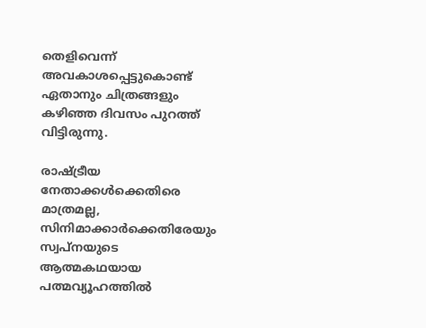തെളിവെന്ന് അവകാശപ്പെട്ടുകൊണ്ട് ഏതാനും ചിത്രങ്ങളും കഴിഞ്ഞ ദിവസം പുറത്ത് വിട്ടിരുന്നു.

രാഷ്ട്രീയ നേതാക്കള്‍ക്കെതിരെ മാത്രമല്ല, സിനിമാക്കാർക്കെതിരേയും സ്വപ്നയുടെ ആത്മകഥയായ പത്മവ്യൂഹത്തില്‍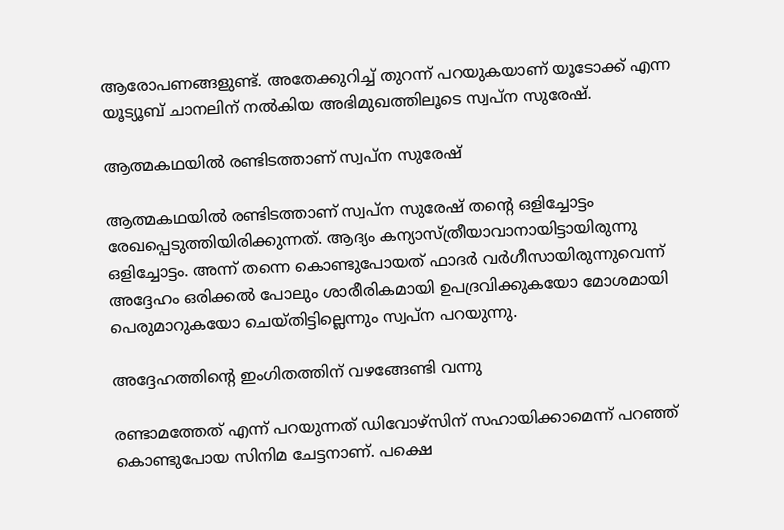ആരോപണങ്ങളുണ്ട്. അതേക്കുറിച്ച് തുറന്ന് പറയുകയാണ് യൂടോക്ക് എന്ന യൂട്യൂബ് ചാനലിന് നല്‍കിയ അഭിമുഖത്തിലൂടെ സ്വപ്ന സുരേഷ്.

ആത്മകഥയില്‍ രണ്ടിടത്താണ് സ്വപ്ന സുരേഷ്

ആത്മകഥയില്‍ രണ്ടിടത്താണ് സ്വപ്ന സുരേഷ് തന്റെ ഒളിച്ചോട്ടം രേഖപ്പെടുത്തിയിരിക്കുന്നത്. ആദ്യം കന്യാസ്ത്രീയാവാനായിട്ടായിരുന്നു ഒളിച്ചോട്ടം. അന്ന് തന്നെ കൊണ്ടുപോയത് ഫാദർ വർഗീസായിരുന്നുവെന്ന് അദ്ദേഹം ഒരിക്കല്‍ പോലും ശാരീരികമായി ഉപദ്രവിക്കുകയോ മോശമായി പെരുമാറുകയോ ചെയ്തിട്ടില്ലെന്നും സ്വപ്ന പറയുന്നു.

അദ്ദേഹത്തിന്റെ ഇംഗിതത്തിന് വഴങ്ങേണ്ടി വന്നു

രണ്ടാമത്തേത് എന്ന് പറയുന്നത് ഡിവോഴ്സിന് സഹായിക്കാമെന്ന് പറഞ്ഞ് കൊണ്ടുപോയ സിനിമ ചേട്ടനാണ്. പക്ഷെ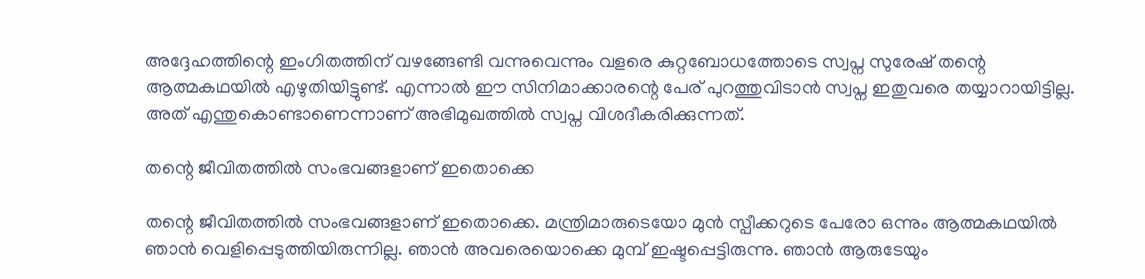അദ്ദേഹത്തിന്റെ ഇംഗിതത്തിന് വഴങ്ങേണ്ടി വന്നുവെന്നും വളരെ കുറ്റബോധത്തോടെ സ്വപ്ന സുരേഷ് തന്റെ ആത്മകഥയില്‍ എഴുതിയിട്ടുണ്ട്. എന്നാല്‍ ഈ സിനിമാക്കാരന്റെ പേര് പുറത്തുവിടാന്‍ സ്വപ്ന ഇതുവരെ തയ്യാറായിട്ടില്ല. അത് എന്തുകൊണ്ടാണെന്നാണ് അഭിമുഖത്തില്‍ സ്വപ്ന വിശദീകരിക്കുന്നത്.

തന്റെ ജീവിതത്തില്‍ സംഭവങ്ങളാണ് ഇതൊക്കെ

തന്റെ ജീവിതത്തില്‍ സംഭവങ്ങളാണ് ഇതൊക്കെ. മന്ത്രിമാരുടെയോ മുന്‍ സ്പീക്കറുടെ പേരോ ഒന്നും ആത്മകഥയില്‍ ഞാന്‍ വെളിപ്പെടുത്തിയിരുന്നില്ല. ഞാന്‍ അവരെയൊക്കെ മുമ്പ് ഇഷ്ടപ്പെട്ടിരുന്നു. ഞാന്‍ ആരുടേയും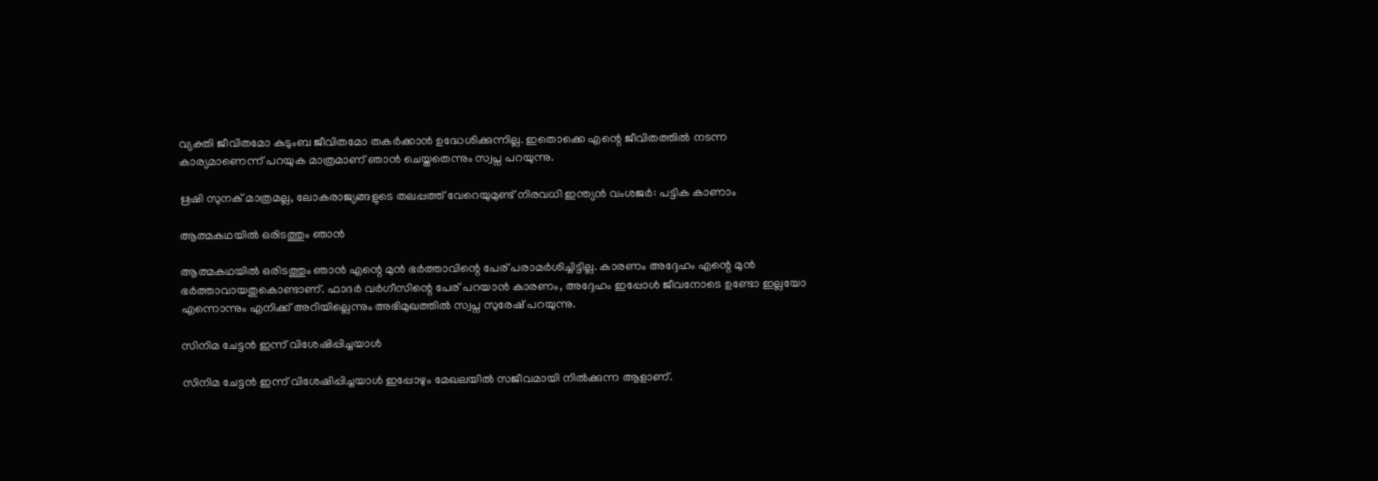വ്യക്തി ജീവിതമോ കുടുംബ ജീവിതമോ തകർക്കാന്‍ ഉദ്ധേശിക്കുന്നില്ല. ഇതൊക്കെ എന്റെ ജീവിതത്തില്‍ നടന്ന കാര്യമാണെന്ന് പറയുക മാത്രമാണ് ഞാന്‍ ചെയ്തതെന്നും സ്വപ്ന പറയുന്നു.

ഋഷി സുനക് മാത്രമല്ല, ലോകരാജ്യങ്ങളുടെ തലപ്പത്ത് വേറെയുമുണ്ട് നിരവധി ഇന്ത്യന്‍ വംശജർ: പട്ടിക കാണാം

ആത്മകഥയില്‍ ഒരിടത്തും ഞാന്‍

ആത്മകഥയില്‍ ഒരിടത്തും ഞാന്‍ എന്റെ മുന്‍ ഭർത്താവിന്റെ പേര് പരാമർശിച്ചിട്ടില്ല. കാരണം അദ്ദേഹം എന്റെ മുന്‍ ഭർത്താവായതുകൊണ്ടാണ്. ഫാദർ വർഗീസിന്റെ പേര് പറയാന്‍ കാരണം, അദ്ദേഹം ഇപ്പോള്‍ ജീവനോടെ ഉണ്ടോ ഇല്ലയോ എന്നൊന്നും എനിക്ക് അറിയില്ലെന്നും അഭിമുഖത്തില്‍ സ്വപ്ന സുരേഷ് പറയുന്നു.

സിനിമ ചേട്ടന്‍ ഇന്ന് വിശേഷിപ്പിച്ചയാള്‍

സിനിമ ചേട്ടന്‍ ഇന്ന് വിശേഷിപ്പിച്ചയാള്‍ ഇപ്പോഴും മേഖലയില്‍ സജീവമായി നില്‍ക്കുന്ന ആളാണ്.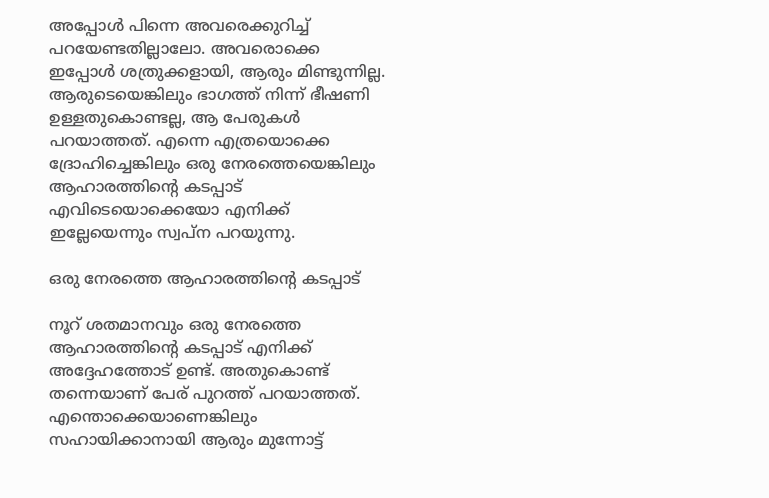അപ്പോള്‍ പിന്നെ അവരെക്കുറിച്ച് പറയേണ്ടതില്ലാലോ. അവരൊക്കെ ഇപ്പോള്‍ ശത്രുക്കളായി, ആരും മിണ്ടുന്നില്ല. ആരുടെയെങ്കിലും ഭാഗത്ത് നിന്ന് ഭീഷണി ഉള്ളതുകൊണ്ടല്ല, ആ പേരുകള്‍ പറയാത്തത്. എന്നെ എത്രയൊക്കെ ദ്രോഹിച്ചെങ്കിലും ഒരു നേരത്തെയെങ്കിലും ആഹാരത്തിന്റെ കടപ്പാട് എവിടെയൊക്കെയോ എനിക്ക് ഇല്ലേയെന്നും സ്വപ്ന പറയുന്നു.

ഒരു നേരത്തെ ആഹാരത്തിന്റെ കടപ്പാട്

നൂറ് ശതമാനവും ഒരു നേരത്തെ ആഹാരത്തിന്റെ കടപ്പാട് എനിക്ക് അദ്ദേഹത്തോട് ഉണ്ട്. അതുകൊണ്ട് തന്നെയാണ് പേര് പുറത്ത് പറയാത്തത്. എന്തൊക്കെയാണെങ്കിലും സഹായിക്കാനായി ആരും മുന്നോട്ട്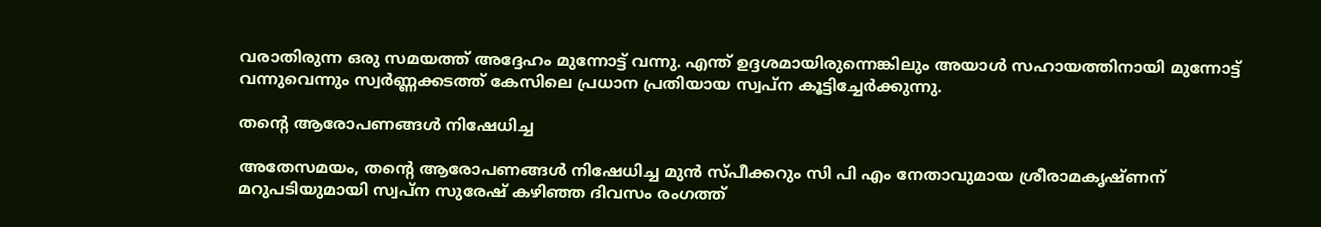വരാതിരുന്ന ഒരു സമയത്ത് അദ്ദേഹം മുന്നോട്ട് വന്നു. എന്ത് ഉദ്ദശമായിരുന്നെങ്കിലും അയാള്‍ സഹായത്തിനായി മുന്നോട്ട് വന്നുവെന്നും സ്വർണ്ണക്കടത്ത് കേസിലെ പ്രധാന പ്രതിയായ സ്വപ്ന കൂട്ടിച്ചേർക്കുന്നു.

തന്റെ ആരോപണങ്ങള്‍ നിഷേധിച്ച

അതേസമയം, തന്റെ ആരോപണങ്ങള്‍ നിഷേധിച്ച മുന്‍ സ്പീക്കറും സി പി എം നേതാവുമായ ശ്രീരാമകൃഷ്ണന് മറുപടിയുമായി സ്വപ്ന സുരേഷ് കഴിഞ്ഞ ദിവസം രംഗത്ത്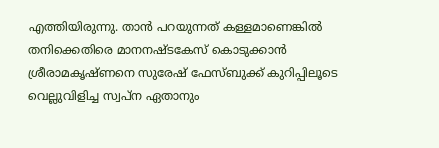എത്തിയിരുന്നു. താന്‍ പറയുന്നത് കള്ളമാണെങ്കില്‍ തനിക്കെതിരെ മാനനഷ്ടകേസ് കൊടുക്കാന്‍ ശ്രീരാമകൃഷ്ണനെ സുരേഷ് ഫേസ്ബുക്ക് കുറിപ്പിലൂടെ വെല്ലുവിളിച്ച സ്വപ്ന ഏതാനും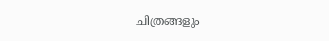ചിത്രങ്ങളും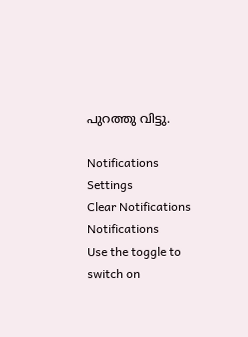പുറത്തു വിട്ടു.

Notifications
Settings
Clear Notifications
Notifications
Use the toggle to switch on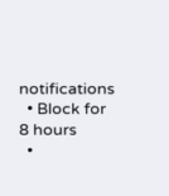notifications
  • Block for 8 hours
  •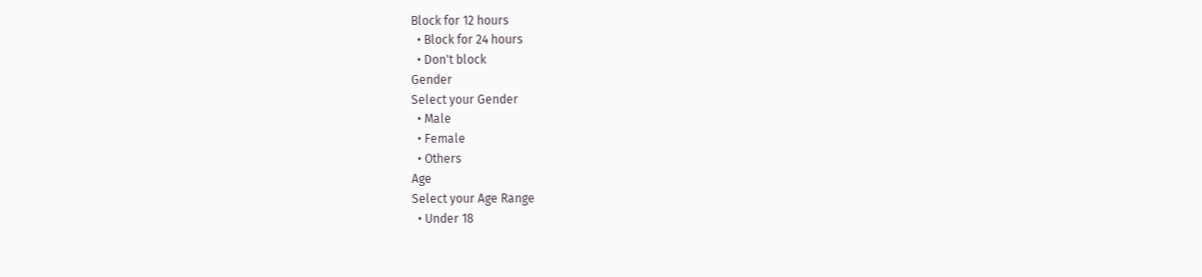Block for 12 hours
  • Block for 24 hours
  • Don't block
Gender
Select your Gender
  • Male
  • Female
  • Others
Age
Select your Age Range
  • Under 18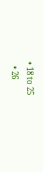• 18 to 25
  • 26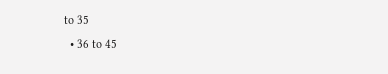to 35
  • 36 to 45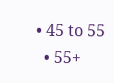• 45 to 55
  • 55+